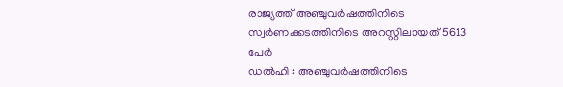രാജ്യത്ത് അഞ്ചുവർഷത്തിനിടെ സ്വർണക്കടത്തിനിടെ അറസ്റ്റിലായത് 5613 പേർ
ഡൽഹി : അഞ്ചുവർഷത്തിനിടെ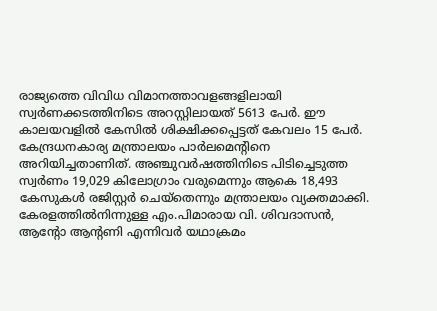രാജ്യത്തെ വിവിധ വിമാനത്താവളങ്ങളിലായി സ്വർണക്കടത്തിനിടെ അറസ്റ്റിലായത് 5613 പേർ. ഈ കാലയവളിൽ കേസിൽ ശിക്ഷിക്കപ്പെട്ടത് കേവലം 15 പേർ. കേന്ദ്രധനകാര്യ മന്ത്രാലയം പാർലമെന്റിനെ അറിയിച്ചതാണിത്. അഞ്ചുവർഷത്തിനിടെ പിടിച്ചെടുത്ത സ്വർണം 19,029 കിലോഗ്രാം വരുമെന്നും ആകെ 18,493 കേസുകൾ രജിസ്റ്റർ ചെയ്തെന്നും മന്ത്രാലയം വ്യക്തമാക്കി.
കേരളത്തിൽനിന്നുള്ള എം.പിമാരായ വി. ശിവദാസൻ, ആന്റോ ആന്റണി എന്നിവർ യഥാക്രമം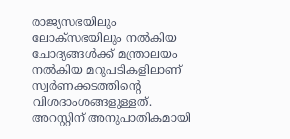രാജ്യസഭയിലും ലോക്സഭയിലും നൽകിയ ചോദ്യങ്ങൾക്ക് മന്ത്രാലയം നൽകിയ മറുപടികളിലാണ് സ്വർണക്കടത്തിന്റെ വിശദാംശങ്ങളുള്ളത്.
അറസ്റ്റിന് അനുപാതികമായി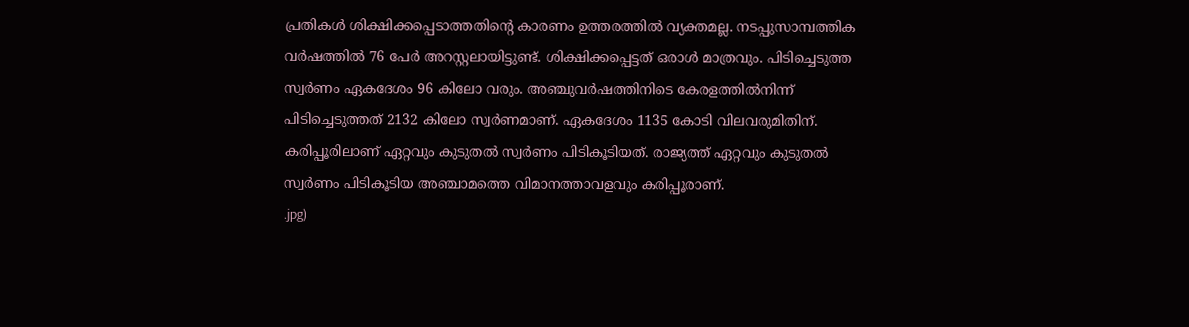പ്രതികൾ ശിക്ഷിക്കപ്പെടാത്തതിന്റെ കാരണം ഉത്തരത്തിൽ വ്യക്തമല്ല. നടപ്പുസാമ്പത്തിക വർഷത്തിൽ 76 പേർ അറസ്റ്റലായിട്ടുണ്ട്. ശിക്ഷിക്കപ്പെട്ടത് ഒരാൾ മാത്രവും. പിടിച്ചെടുത്ത സ്വർണം ഏകദേശം 96 കിലോ വരും. അഞ്ചുവർഷത്തിനിടെ കേരളത്തിൽനിന്ന് പിടിച്ചെടുത്തത് 2132 കിലോ സ്വർണമാണ്. ഏകദേശം 1135 കോടി വിലവരുമിതിന്. കരിപ്പൂരിലാണ് ഏറ്റവും കുടുതൽ സ്വർണം പിടികൂടിയത്. രാജ്യത്ത് ഏറ്റവും കുടുതൽ സ്വർണം പിടികൂടിയ അഞ്ചാമത്തെ വിമാനത്താവളവും കരിപ്പൂരാണ്.
.jpg)